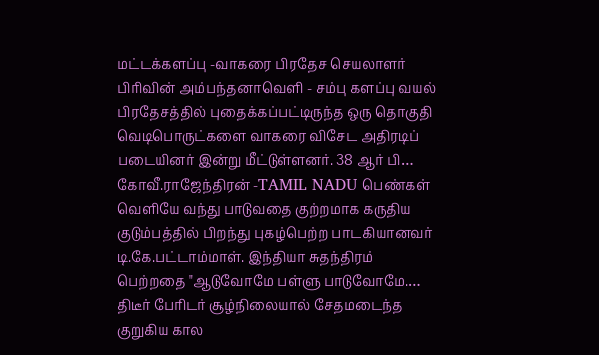மட்டக்களப்பு -வாகரை பிரதேச செயலாளர் பிரிவின் அம்பந்தனாவெளி - சம்பு களப்பு வயல் பிரதேசத்தில் புதைக்கப்பட்டிருந்த ஒரு தொகுதி வெடிபொருட்களை வாகரை விசேட அதிரடிப் படையினர் இன்று மீட்டுள்ளனர். 38 ஆர் பி…
கோவீ.ராஜேந்திரன் -TAMIL NADU பெண்கள் வெளியே வந்து பாடுவதை குற்றமாக கருதிய குடும்பத்தில் பிறந்து புகழ்பெற்ற பாடகியானவர் டி.கே.பட்டாம்மாள். இந்தியா சுதந்திரம் பெற்றதை "ஆடுவோமே பள்ளு பாடுவோமே.…
திடீர் பேரிடர் சூழ்நிலையால் சேதமடைந்த குறுகிய கால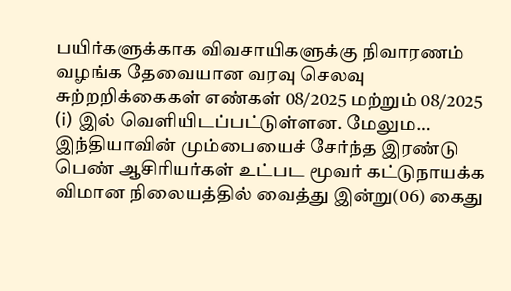பயிர்களுக்காக விவசாயிகளுக்கு நிவாரணம் வழங்க தேவையான வரவு செலவு சுற்றறிக்கைகள் எண்கள் 08/2025 மற்றும் 08/2025 (i) இல் வெளியிடப்பட்டுள்ளன. மேலும…
இந்தியாவின் மும்பையைச் சேர்ந்த இரண்டு பெண் ஆசிரியர்கள் உட்பட மூவர் கட்டுநாயக்க விமான நிலையத்தில் வைத்து இன்று(06) கைது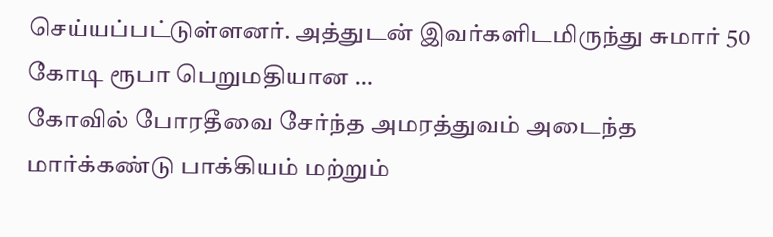செய்யப்பட்டுள்ளனர். அத்துடன் இவர்களிடமிருந்து சுமார் 50 கோடி ரூபா பெறுமதியான …
கோவில் போரதீவை சேர்ந்த அமரத்துவம் அடைந்த மார்க்கண்டு பாக்கியம் மற்றும்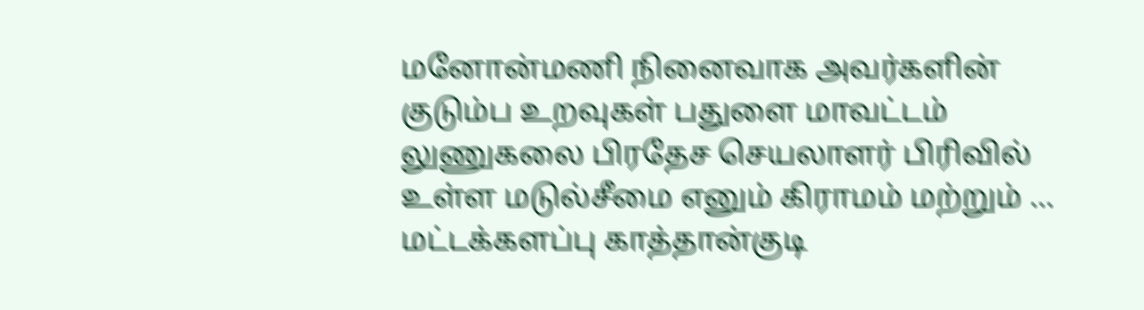மனோன்மணி நினைவாக அவர்களின் குடும்ப உறவுகள் பதுளை மாவட்டம் லுணுகலை பிரதேச செயலாளர் பிரிவில் உள்ள மடுல்சீமை எனும் கிராமம் மற்றும் …
மட்டக்களப்பு காத்தான்குடி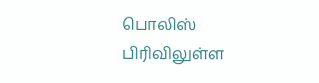பொலிஸ் பிரிவிலுள்ள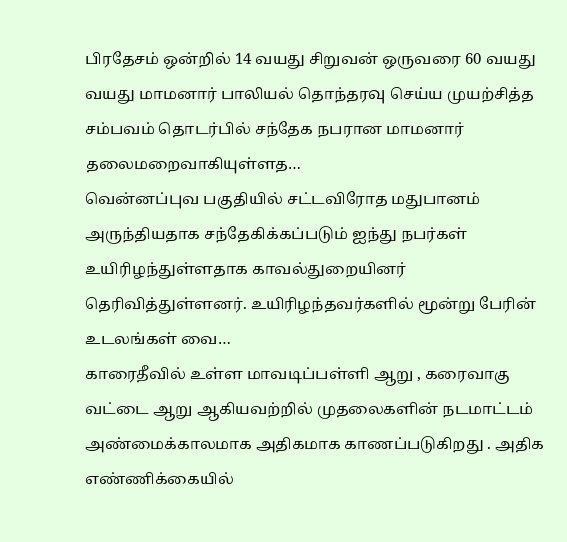பிரதேசம் ஒன்றில் 14 வயது சிறுவன் ஒருவரை 60 வயது வயது மாமனார் பாலியல் தொந்தரவு செய்ய முயற்சித்த சம்பவம் தொடர்பில் சந்தேக நபரான மாமனார் தலைமறைவாகியுள்ளத…
வென்னப்புவ பகுதியில் சட்டவிரோத மதுபானம் அருந்தியதாக சந்தேகிக்கப்படும் ஐந்து நபர்கள் உயிரிழந்துள்ளதாக காவல்துறையினர் தெரிவித்துள்ளனர். உயிரிழந்தவர்களில் மூன்று பேரின் உடலங்கள் வை…
காரைதீவில் உள்ள மாவடிப்பள்ளி ஆறு , கரைவாகு வட்டை ஆறு ஆகியவற்றில் முதலைகளின் நடமாட்டம் அண்மைக்காலமாக அதிகமாக காணப்படுகிறது . அதிக எண்ணிக்கையில்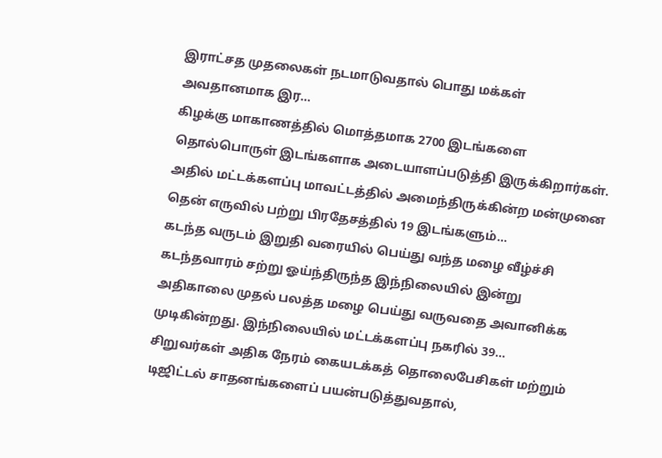இராட்சத முதலைகள் நடமாடுவதால் பொது மக்கள் அவதானமாக இர…
கிழக்கு மாகாணத்தில் மொத்தமாக 2700 இடங்களை தொல்பொருள் இடங்களாக அடையாளப்படுத்தி இருக்கிறார்கள். அதில் மட்டக்களப்பு மாவட்டத்தில் அமைந்திருக்கின்ற மன்முனை தென் எருவில் பற்று பிரதேசத்தில் 19 இடங்களும்…
கடந்த வருடம் இறுதி வரையில் பெய்து வந்த மழை வீழ்ச்சி கடந்தவாரம் சற்று ஓய்ந்திருந்த இந்நிலையில் இன்று அதிகாலை முதல் பலத்த மழை பெய்து வருவதை அவானிக்க முடிகின்றது. இந்நிலையில் மட்டக்களப்பு நகரில் 39…
சிறுவர்கள் அதிக நேரம் கையடக்கத் தொலைபேசிகள் மற்றும் டிஜிட்டல் சாதனங்களைப் பயன்படுத்துவதால்,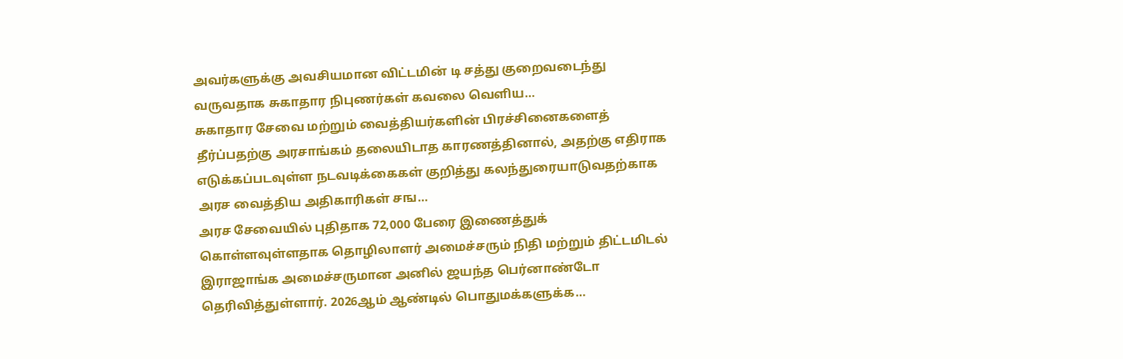அவர்களுக்கு அவசியமான விட்டமின் டி சத்து குறைவடைந்து வருவதாக சுகாதார நிபுணர்கள் கவலை வெளிய…
சுகாதார சேவை மற்றும் வைத்தியர்களின் பிரச்சினைகளைத் தீர்ப்பதற்கு அரசாங்கம் தலையிடாத காரணத்தினால், அதற்கு எதிராக எடுக்கப்படவுள்ள நடவடிக்கைகள் குறித்து கலந்துரையாடுவதற்காக அரச வைத்திய அதிகாரிகள் சங…
அரச சேவையில் புதிதாக 72,000 பேரை இணைத்துக் கொள்ளவுள்ளதாக தொழிலாளர் அமைச்சரும் நிதி மற்றும் திட்டமிடல் இராஜாங்க அமைச்சருமான அனில் ஜயந்த பெர்னாண்டோ தெரிவித்துள்ளார். 2026ஆம் ஆண்டில் பொதுமக்களுக்க…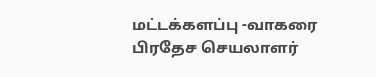மட்டக்களப்பு -வாகரை பிரதேச செயலாளர்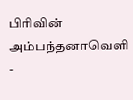பிரிவின் அம்பந்தனாவெளி -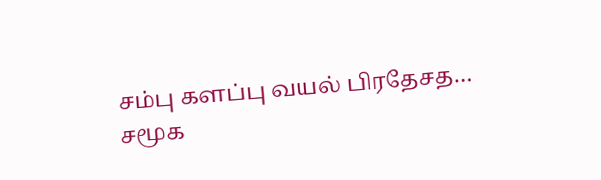சம்பு களப்பு வயல் பிரதேசத…
சமூக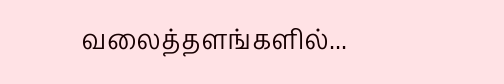வலைத்தளங்களில்...